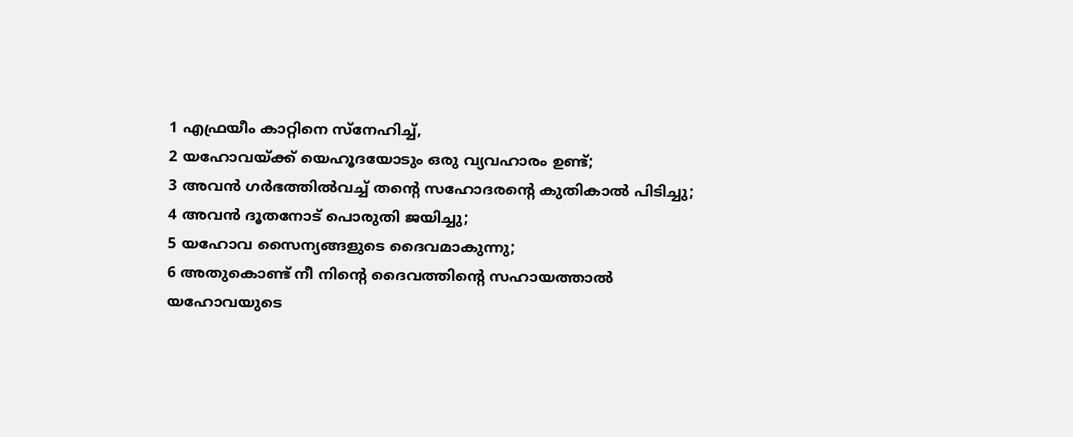1 എഫ്രയീം കാറ്റിനെ സ്നേഹിച്ച്,
2 യഹോവയ്ക്ക് യെഹൂദയോടും ഒരു വ്യവഹാരം ഉണ്ട്;
3 അവൻ ഗർഭത്തിൽവച്ച് തന്റെ സഹോദരന്റെ കുതികാൽ പിടിച്ചു;
4 അവൻ ദൂതനോട് പൊരുതി ജയിച്ചു;
5 യഹോവ സൈന്യങ്ങളുടെ ദൈവമാകുന്നു;
6 അതുകൊണ്ട് നീ നിന്റെ ദൈവത്തിന്റെ സഹായത്താൽ യഹോവയുടെ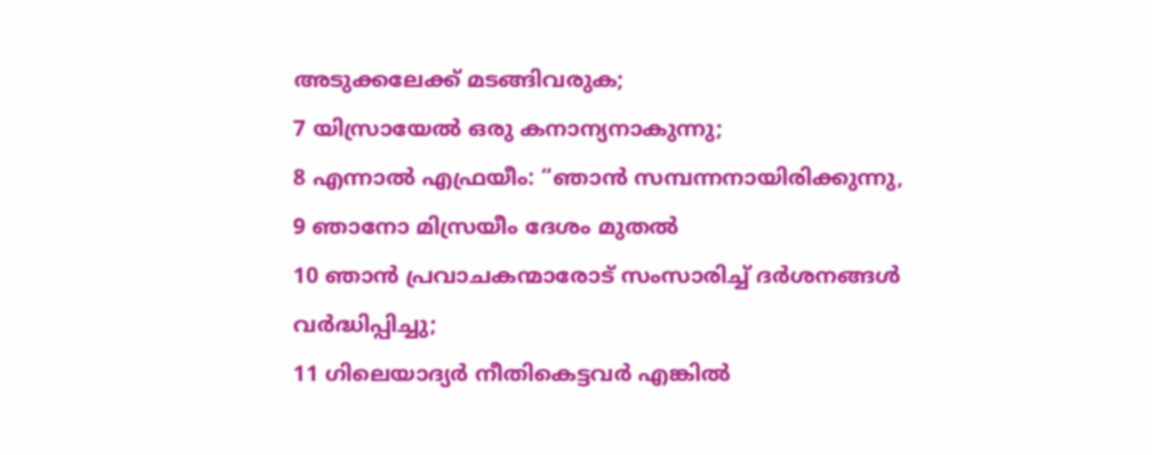അടുക്കലേക്ക് മടങ്ങിവരുക;
7 യിസ്രായേൽ ഒരു കനാന്യനാകുന്നു;
8 എന്നാൽ എഫ്രയീം: “ഞാൻ സമ്പന്നനായിരിക്കുന്നു,
9 ഞാനോ മിസ്രയീം ദേശം മുതൽ
10 ഞാൻ പ്രവാചകന്മാരോട് സംസാരിച്ച് ദർശനങ്ങൾ വർദ്ധിപ്പിച്ചു;
11 ഗിലെയാദ്യർ നീതികെട്ടവർ എങ്കിൽ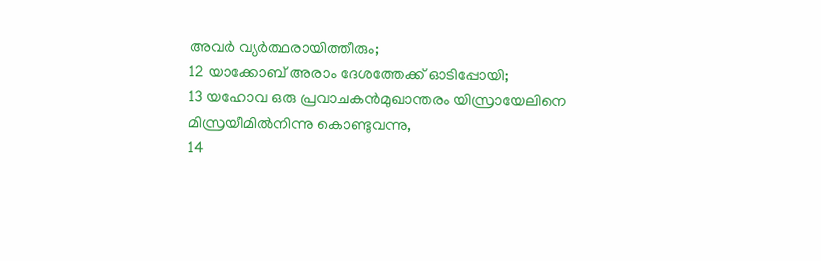അവർ വ്യർത്ഥരായിത്തീരും;
12 യാക്കോബ് അരാം ദേശത്തേക്ക് ഓടിപ്പോയി;
13 യഹോവ ഒരു പ്രവാചകൻമുഖാന്തരം യിസ്രായേലിനെ മിസ്രയീമിൽനിന്നു കൊണ്ടുവന്നു,
14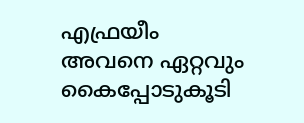എഫ്രയീം അവനെ ഏറ്റവും കൈപ്പോടുകൂടി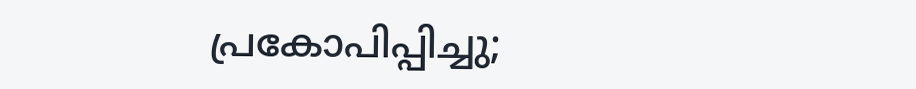പ്രകോപിപ്പിച്ചു;